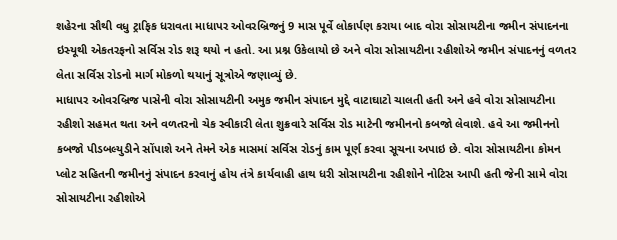શહેરના સૌથી વધુ ટ્રાફિક ધરાવતા માધાપર ઓવરબ્રિજનું 9 માસ પૂર્વે લોકાર્પણ કરાયા બાદ વોરા સોસાયટીના જમીન સંપાદનના ઇસ્યૂથી એકતરફનો સર્વિસ રોડ શરૂ થયો ન હતો. આ પ્રશ્ન ઉકેલાયો છે અને વોરા સોસાયટીના રહીશોએ જમીન સંપાદનનું વળતર લેતા સર્વિસ રોડનો માર્ગ મોકળો થયાનું સૂત્રોએ જણાવ્યું છે.
માધાપર ઓવરબ્રિજ પાસેની વોરા સોસાયટીની અમુક જમીન સંપાદન મુદ્દે વાટાઘાટો ચાલતી હતી અને હવે વોરા સોસાયટીના રહીશો સહમત થતા અને વળતરનો ચેક સ્વીકારી લેતા શુક્રવારે સર્વિસ રોડ માટેની જમીનનો કબજો લેવાશે. હવે આ જમીનનો કબજો પીડબલ્યુડીને સોંપાશે અને તેમને એક માસમાં સર્વિસ રોડનું કામ પૂર્ણ કરવા સૂચના અપાઇ છે. વોરા સોસાયટીના કોમન પ્લોટ સહિતની જમીનનું સંપાદન કરવાનું હોય તંત્રે કાર્યવાહી હાથ ધરી સોસાયટીના રહીશોને નોટિસ આપી હતી જેની સામે વોરા સોસાયટીના રહીશોએ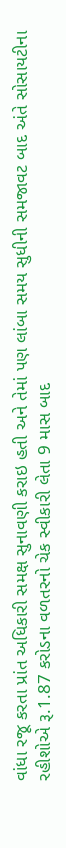વાંધા રજૂ કરતા પ્રાંત અધિકારી સમક્ષ સુનાવણી કરાઇ હતી અને તેમાં પણ લાંબા સમય સુધીની સમજાવટ બાદ અંતે સોસાયટીના રહીશોએ રૂ.1.87 કરોડના વળતરનો ચેક સ્વીકારી લેતા 9 માસ બાદ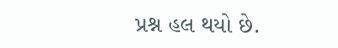પ્રશ્ન હલ થયો છે.